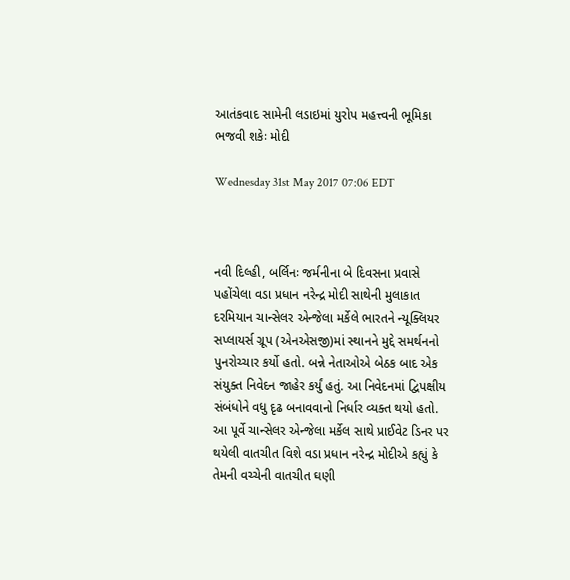આતંકવાદ સામેની લડાઇમાં યુરોપ મહત્ત્વની ભૂમિકા ભજવી શકેઃ મોદી

Wednesday 31st May 2017 07:06 EDT



નવી દિલ્હી, બર્લિનઃ જર્મનીના બે દિવસના પ્રવાસે પહોંચેલા વડા પ્રધાન નરેન્દ્ર મોદી સાથેની મુલાકાત દરમિયાન ચાન્સેલર એન્જેલા મર્કેલે ભારતને ન્યૂક્લિયર સપ્લાયર્સ ગ્રૂપ (એનએસજી)માં સ્થાનને મુદ્દે સમર્થનનો પુનરોચ્ચાર કર્યો હતો. બન્ને નેતાઓએ બેઠક બાદ એક સંયુક્ત નિવેદન જાહેર કર્યું હતું. આ નિવેદનમાં દ્વિપક્ષીય સંબંધોને વધુ દૃઢ બનાવવાનો નિર્ધાર વ્યક્ત થયો હતો.
આ પૂર્વે ચાન્સેલર એન્જેલા મર્કેલ સાથે પ્રાઈવેટ ડિનર પર થયેલી વાતચીત વિશે વડા પ્રધાન નરેન્દ્ર મોદીએ કહ્યું કે તેમની વચ્ચેની વાતચીત ઘણી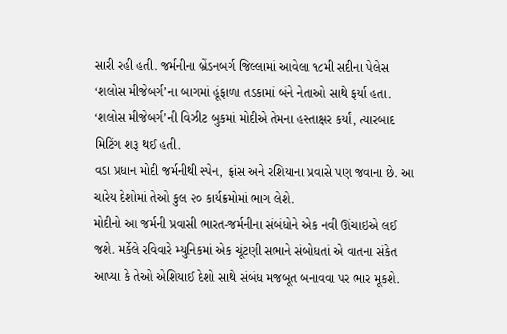સારી રહી હતી. જર્મનીના બ્રેંડનબર્ગ જિલ્લામાં આવેલા ૧૮મી સદીના પેલેસ ‘શલોસ મીજેબર્ગ’ના બાગમાં હૂંફાળા તડકામાં બંને નેતાઓ સાથે ફર્યા હતા. ‘શલોસ મીજેબર્ગ’ની વિઝીટ બુકમાં મોદીએ તેમના હસ્તાક્ષર કર્યાં, ત્યારબાદ મિટિંગ શરૂ થઈ હતી.
વડા પ્રધાન મોદી જર્મનીથી સ્પેન, ફ્રાંસ અને રશિયાના પ્રવાસે પણ જવાના છે. આ ચારેય દેશોમાં તેઓ કુલ ૨૦ કાર્યક્રમોમાં ભાગ લેશે.
મોદીનો આ જર્મની પ્રવાસી ભારત-જર્મનીના સંબંધોને એક નવી ઊંચાઇએ લઈ જશે. મર્કેલે રવિવારે મ્યુનિકમાં એક ચૂંટણી સભાને સંબોધતાં એ વાતના સંકેત આપ્યા કે તેઓ એશિયાઈ દેશો સાથે સંબંધ મજબૂત બનાવવા પર ભાર મૂકશે.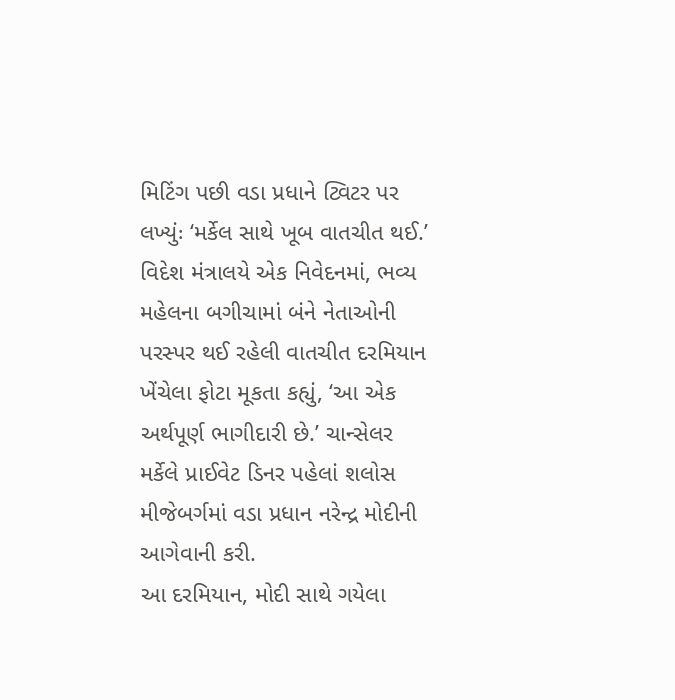મિટિંગ પછી વડા પ્રધાને ટ્વિટર પર લખ્યુંઃ ‘મર્કેલ સાથે ખૂબ વાતચીત થઈ.’
વિદેશ મંત્રાલયે એક નિવેદનમાં, ભવ્ય મહેલના બગીચામાં બંને નેતાઓની પરસ્પર થઈ રહેલી વાતચીત દરમિયાન ખેંચેલા ફોટા મૂકતા કહ્યું, ‘આ એક અર્થપૂર્ણ ભાગીદારી છે.’ ચાન્સેલર મર્કેલે પ્રાઈવેટ ડિનર પહેલાં શલોસ મીજેબર્ગમાં વડા પ્રધાન નરેન્દ્ર મોદીની આગેવાની કરી.
આ દરમિયાન, મોદી સાથે ગયેલા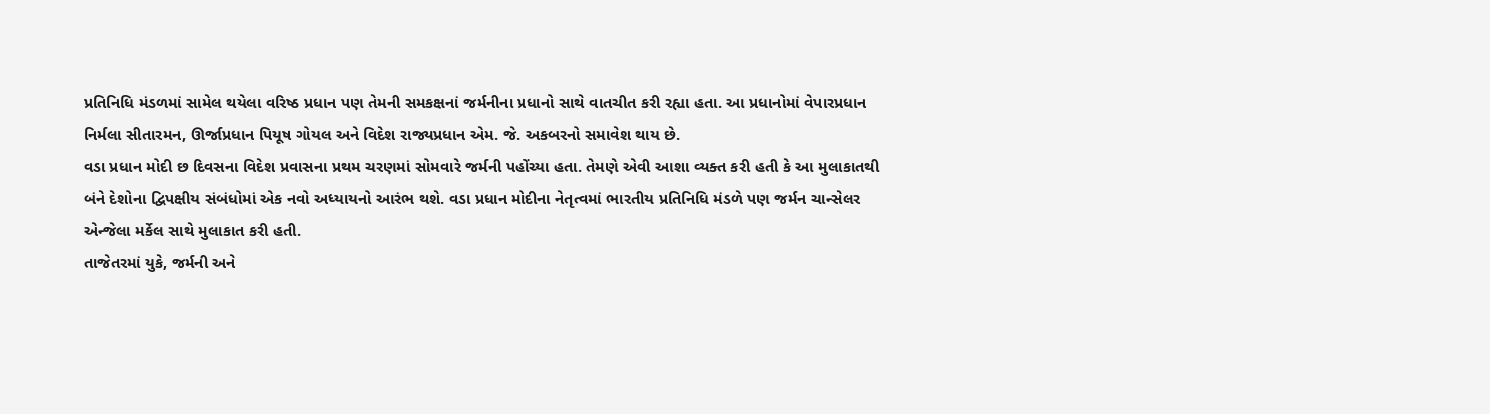પ્રતિનિધિ મંડળમાં સામેલ થયેલા વરિષ્ઠ પ્રધાન પણ તેમની સમકક્ષનાં જર્મનીના પ્રધાનો સાથે વાતચીત કરી રહ્યા હતા. આ પ્રધાનોમાં વેપારપ્રધાન નિર્મલા સીતારમન, ઊર્જાપ્રધાન પિયૂષ ગોયલ અને વિદેશ રાજ્યપ્રધાન એમ. જે. અકબરનો સમાવેશ થાય છે.
વડા પ્રધાન મોદી છ દિવસના વિદેશ પ્રવાસના પ્રથમ ચરણમાં સોમવારે જર્મની પહોંચ્યા હતા. તેમણે એવી આશા વ્યક્ત કરી હતી કે આ મુલાકાતથી બંને દેશોના દ્વિપક્ષીય સંબંધોમાં એક નવો અધ્યાયનો આરંભ થશે. વડા પ્રધાન મોદીના નેતૃત્વમાં ભારતીય પ્રતિનિધિ મંડળે પણ જર્મન ચાન્સેલર એન્જેલા મર્કેલ સાથે મુલાકાત કરી હતી.
તાજેતરમાં યુકે, જર્મની અને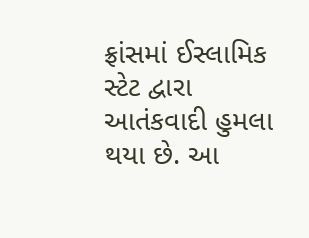ફ્રાંસમાં ઈસ્લામિક સ્ટેટ દ્વારા આતંકવાદી હુમલા થયા છે. આ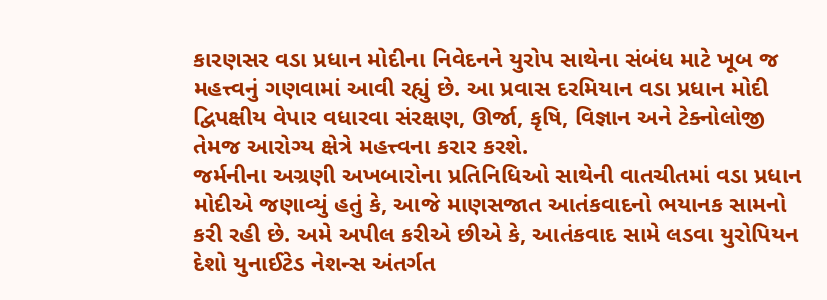કારણસર વડા પ્રધાન મોદીના નિવેદનને યુરોપ સાથેના સંબંધ માટે ખૂબ જ મહત્ત્વનું ગણવામાં આવી રહ્યું છે. આ પ્રવાસ દરમિયાન વડા પ્રધાન મોદી દ્વિપક્ષીય વેપાર વધારવા સંરક્ષણ, ઊર્જા, કૃષિ, વિજ્ઞાન અને ટેક્નોલોજી તેમજ આરોગ્ય ક્ષેત્રે મહત્ત્વના કરાર કરશે.
જર્મનીના અગ્રણી અખબારોના પ્રતિનિધિઓ સાથેની વાતચીતમાં વડા પ્રધાન મોદીએ જણાવ્યું હતું કે, આજે માણસજાત આતંકવાદનો ભયાનક સામનો કરી રહી છે. અમે અપીલ કરીએ છીએ કે, આતંકવાદ સામે લડવા યુરોપિયન દેશો યુનાઈટેડ નેશન્સ અંતર્ગત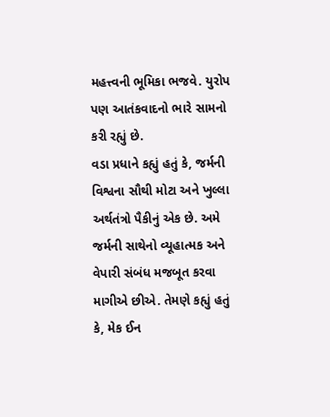મહત્ત્વની ભૂમિકા ભજવે. યુરોપ પણ આતંકવાદનો ભારે સામનો કરી રહ્યું છે.
વડા પ્રધાને કહ્યું હતું કે, જર્મની વિશ્વના સૌથી મોટા અને ખુલ્લા અર્થતંત્રો પૈકીનું એક છે. અમે જર્મની સાથેનો વ્યૂહાત્મક અને વેપારી સંબંધ મજબૂત કરવા માગીએ છીએ. તેમણે કહ્યું હતું કે, મેક ઈન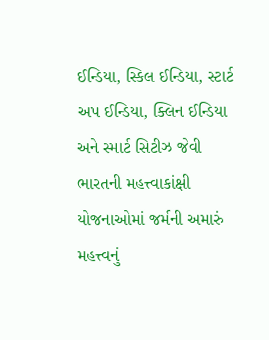ઈન્ડિયા, સ્કિલ ઈન્ડિયા, સ્ટાર્ટ અપ ઈન્ડિયા, ક્લિન ઈન્ડિયા અને સ્માર્ટ સિટીઝ જેવી ભારતની મહત્ત્વાકાંક્ષી યોજનાઓમાં જર્મની અમારું મહત્ત્વનું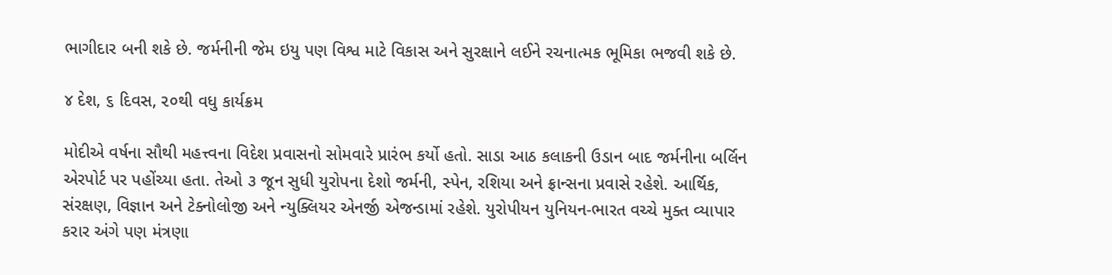ભાગીદાર બની શકે છે. જર્મનીની જેમ ઇયુ પણ વિશ્વ માટે વિકાસ અને સુરક્ષાને લઈને રચનાત્મક ભૂમિકા ભજવી શકે છે.

૪ દેશ, ૬ દિવસ, ૨૦થી વધુ કાર્યક્રમ

મોદીએ વર્ષના સૌથી મહત્ત્વના વિદેશ પ્રવાસનો સોમવારે પ્રારંભ કર્યો હતો. સાડા આઠ કલાકની ઉડાન બાદ જર્મનીના બર્લિન એરપોર્ટ પર પહોંચ્યા હતા. તેઓ ૩ જૂન સુધી યુરોપના દેશો જર્મની, સ્પેન, રશિયા અને ફ્રાન્સના પ્રવાસે રહેશે. આર્થિક, સંરક્ષણ, વિજ્ઞાન અને ટેક્નોલોજી અને ન્યુક્લિયર એનર્જી એજન્ડામાં રહેશે. યુરોપીયન યુનિયન-ભારત વચ્ચે મુક્ત વ્યાપાર કરાર અંગે પણ મંત્રણા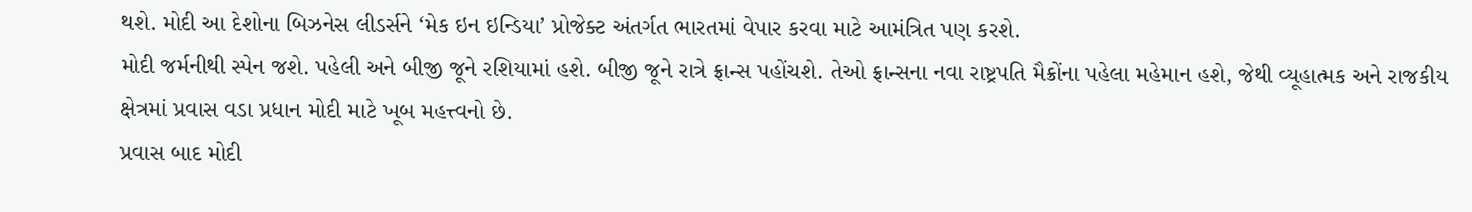થશે. મોદી આ દેશોના બિઝનેસ લીડર્સને ‘મેક ઇન ઇન્ડિયા’ પ્રોજેક્ટ અંતર્ગત ભારતમાં વેપાર કરવા માટે આમંત્રિત પણ કરશે.
મોદી જર્મનીથી સ્પેન જશે. પહેલી અને બીજી જૂને રશિયામાં હશે. બીજી જૂને રાત્રે ફ્રાન્સ પહોંચશે. તેઓ ફ્રાન્સના નવા રાષ્ટ્રપતિ મૈક્રોંના પહેલા મહેમાન હશે, જેથી વ્યૂહાત્મક અને રાજકીય ક્ષેત્રમાં પ્રવાસ વડા પ્રધાન મોદી માટે ખૂબ મહત્ત્વનો છે.
પ્રવાસ બાદ મોદી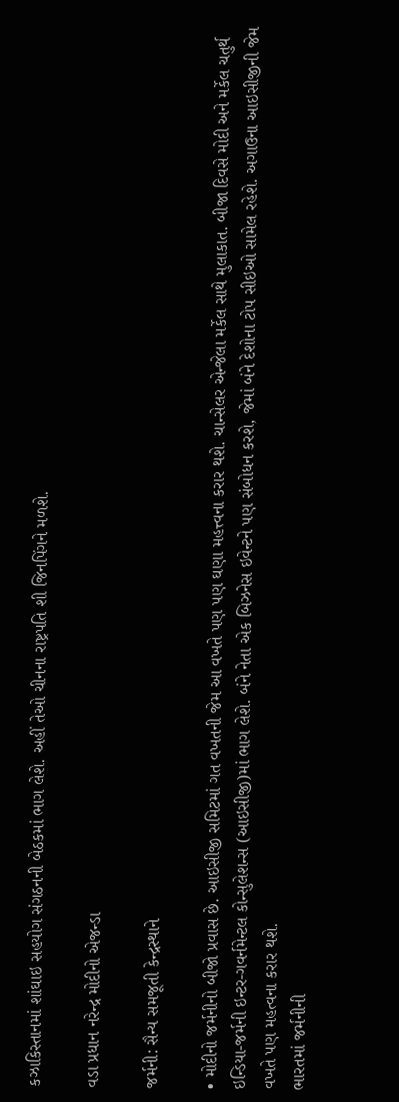કઝાકિસ્તાનમાં શાંઘાઇ સહયોગ સંગઠનની બેઠકમાં ભાગ લેશે. અહીં તેઓ ચીનના રાષ્ટ્રપતિ શી જિનપિંગને મળશે.

વડા પ્રધાન નરેન્દ્ર મોદીનો એજન્ડા

જર્મની: સૈન્ય સમજૂતી કેન્દ્રસ્થાને

• મોદીનો જર્મનીનો બીજો પ્રવાસ છે. આઇસીજી સમિટમાં ગત વખતની જેમ આ વખતે પણ પણ ઘણા મહત્ત્વના કરાર થશે. ચાન્સેલર એન્જેલા મર્કેલ સાથે મુલાકાત. બીજા દિવસે મોદી અને મર્કેલ ચતુર્થ ઇન્ડિયા-જર્મની ઇન્ટર-ગવર્નમેન્ટલ કોન્સુલેશન્સ (આઇસીજી)માં ભાગ લેશે. બંને નેતા એક બિઝનેસ ઇવેન્ટને પણ સંબોધન કરશે, જેમાં બંને દેશોના ટોપ સીઇઓ સામેલ રહેશે. અગાઉના આઇસીજીની જેમ વખતે પણ મહત્વના કરાર થશે.
ભારતમાં જર્મનીની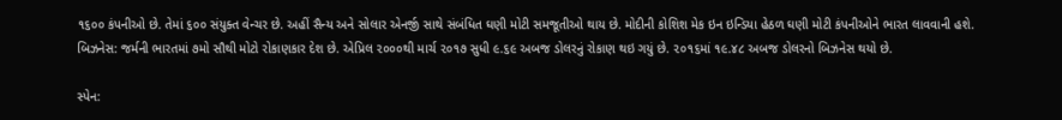૧૬૦૦ કંપનીઓ છે. તેમાં ૬૦૦ સંયુક્ત વેન્ચર છે. અહીં સૈન્ય અને સોલાર એનર્જી સાથે સંબંધિત ઘણી મોટી સમજૂતીઓ થાય છે. મોદીની કોશિશ મેક ઇન ઇન્ડિયા હેઠળ ઘણી મોટી કંપનીઓને ભારત લાવવાની હશે.
બિઝનેસ: જર્મની ભારતમાં ૭મો સૌથી મોટો રોકાણકાર દેશ છે. એપ્રિલ ૨૦૦૦થી માર્ચ ૨૦૧૭ સુધી ૯.૬૯ અબજ ડોલરનું રોકાણ થઇ ગયું છે. ૨૦૧૬માં ૧૯.૪૮ અબજ ડોલરનો બિઝનેસ થયો છે.

સ્પેન: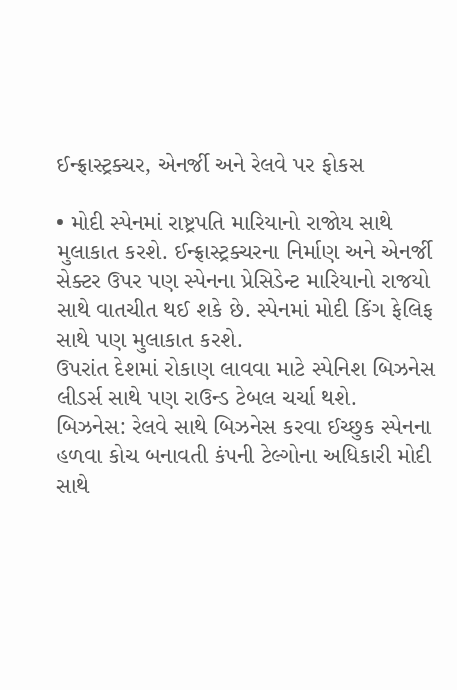ઈન્ફ્રાસ્ટ્રક્ચર, એનર્જી અને રેલવે પર ફોકસ

• મોદી સ્પેનમાં રાષ્ટ્રપતિ મારિયાનો રાજોય સાથે મુલાકાત કરશે. ઈન્ફ્રાસ્ટ્રક્ચરના નિર્માણ અને એનર્જી સેક્ટર ઉપર પણ સ્પેનના પ્રેસિડેન્ટ મારિયાનો રાજયો સાથે વાતચીત થઈ શકે છે. સ્પેનમાં મોદી કિંગ ફેલિફ સાથે પણ મુલાકાત કરશે.
ઉપરાંત દેશમાં રોકાણ લાવવા માટે સ્પેનિશ બિઝનેસ લીડર્સ સાથે પણ રાઉન્ડ ટેબલ ચર્ચા થશે.
બિઝનેસ: રેલવે સાથે બિઝનેસ કરવા ઈચ્છુક સ્પેનના હળવા કોચ બનાવતી કંપની ટેલ્ગોના અધિકારી મોદી સાથે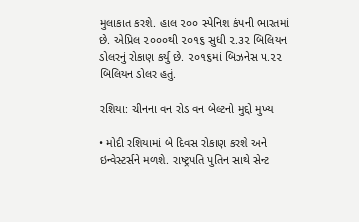મુલાકાત કરશે. હાલ ૨૦૦ સ્પેનિશ કંપની ભારતમાં છે. એપ્રિલ ૨૦૦૦થી ૨૦૧૬ સુધી ૨.૩૨ બિલિયન ડોલરનું રોકાણ કર્યુ છે. ૨૦૧૬માં બિઝનેસ ૫.૨૨ બિલિયન ડોલર હતું.

રશિયા: ચીનના વન રોડ વન બેલ્ટનો મુદ્દો મુખ્ય

• મોદી રશિયામાં બે દિવસ રોકાણ કરશે અને ઇન્વેસ્ટર્સને મળશે. રાષ્ટ્રપતિ પુતિન સાથે સેન્ટ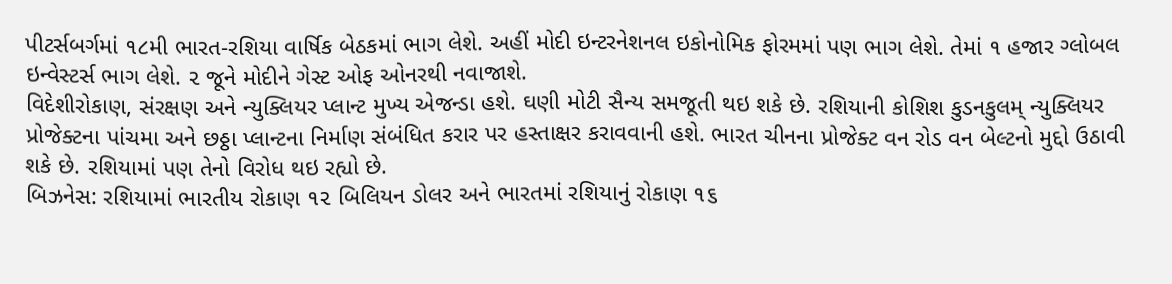પીટર્સબર્ગમાં ૧૮મી ભારત-રશિયા વાર્ષિક બેઠકમાં ભાગ લેશે. અહીં મોદી ઇન્ટરનેશનલ ઇકોનોમિક ફોરમમાં પણ ભાગ લેશે. તેમાં ૧ હજાર ગ્લોબલ ઇન્વેસ્ટર્સ ભાગ લેશે. ૨ જૂને મોદીને ગેસ્ટ ઓફ ઓનરથી નવાજાશે.
વિદેશીરોકાણ, સંરક્ષણ અને ન્યુક્લિયર પ્લાન્ટ મુખ્ય એજન્ડા હશે. ઘણી મોટી સૈન્ય સમજૂતી થઇ શકે છે. રશિયાની કોશિશ કુડનકુલમ્ ન્યુક્લિયર પ્રોજેક્ટના પાંચમા અને છઠ્ઠા પ્લાન્ટના નિર્માણ સંબંધિત કરાર પર હસ્તાક્ષર કરાવવાની હશે. ભારત ચીનના પ્રોજેક્ટ વન રોડ વન બેલ્ટનો મુદ્દો ઉઠાવી શકે છે. રશિયામાં પણ તેનો વિરોધ થઇ રહ્યો છે.
બિઝનેસ: રશિયામાં ભારતીય રોકાણ ૧૨ બિલિયન ડોલર અને ભારતમાં રશિયાનું રોકાણ ૧૬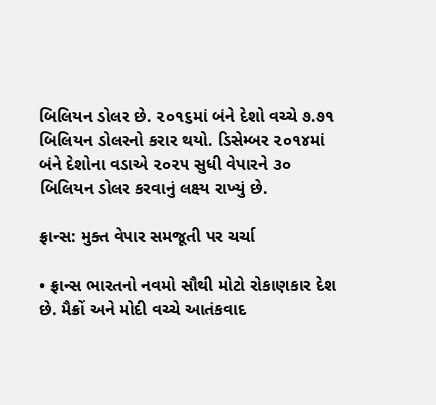બિલિયન ડોલર છે. ૨૦૧૬માં બંને દેશો વચ્ચે ૭.૭૧ બિલિયન ડોલરનો કરાર થયો. ડિસેમ્બર ૨૦૧૪માં બંને દેશોના વડાએ ૨૦૨૫ સુધી વેપારને ૩૦ બિલિયન ડોલર કરવાનું લક્ષ્ય રાખ્યું છે.

ફ્રાન્સ: મુક્ત વેપાર સમજૂતી પર ચર્ચા

• ફ્રાન્સ ભારતનો નવમો સૌથી મોટો રોકાણકાર દેશ છે. મૈક્રોં અને મોદી વચ્ચે આતંકવાદ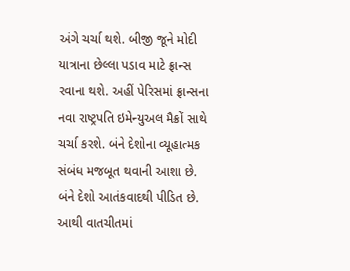અંગે ચર્ચા થશે. બીજી જૂને મોદી યાત્રાના છેલ્લા પડાવ માટે ફ્રાન્સ રવાના થશે. અહીં પેરિસમાં ફ્રાન્સના નવા રાષ્ટ્રપતિ ઇમેન્યુઅલ મૈક્રોં સાથે ચર્ચા કરશે. બંને દેશોના વ્યૂહાત્મક સંબંધ મજબૂત થવાની આશા છે. બંને દેશો આતંકવાદથી પીડિત છે. આથી વાતચીતમાં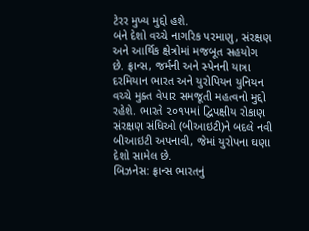ટેરર મુખ્ય મુદ્દો હશે.
બંને દેશો વચ્ચે નાગરિક પરમાણુ, સંરક્ષણ અને આર્થિક ક્ષેત્રોમાં મજબૂત સહયોગ છે. ફ્રાન્સ, જર્મની અને સ્પેનની યાત્રા દરમિયાન ભારત અને યુરોપિયન યુનિયન વચ્ચે મુક્ત વેપાર સમજૂતી મહત્વનો મુદ્દો રહેશે. ભારતે ૨૦૧૫માં દ્વિપક્ષીય રોકાણ સંરક્ષણ સંધિઓ (બીઆઇટી)ને બદલે નવી બીઆઇટી અપનાવી, જેમાં યુરોપના ઘણા દેશો સામેલ છે.
બિઝનેસ: ફ્રાન્સ ભારતનું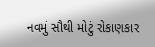નવમું સૌથી મોટું રોકાણકાર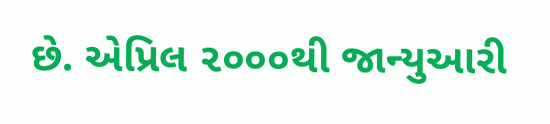છે. એપ્રિલ ૨૦૦૦થી જાન્યુઆરી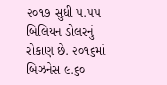૨૦૧૭ સુધી ૫.૫૫ બિલિયન ડોલરનું રોકાણ છે. ૨૦૧૬માં બિઝનેસ ૯.૬૦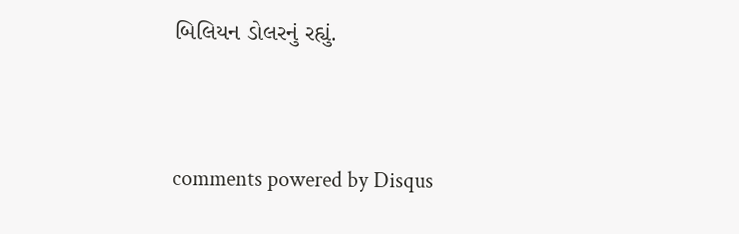બિલિયન ડોલરનું રહ્યું.


comments powered by Disqus